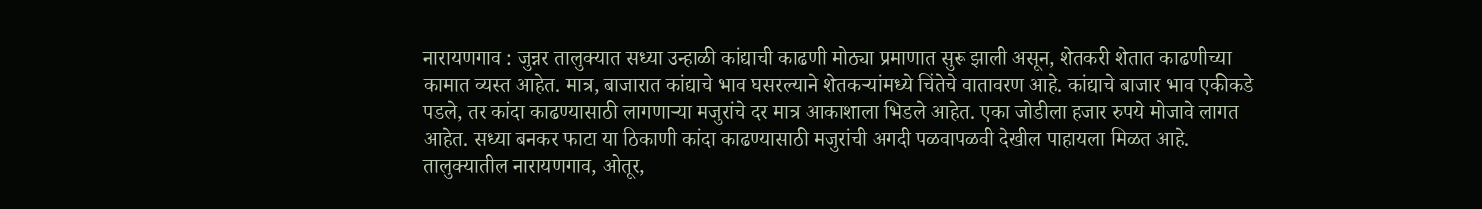नारायणगाव : जुन्नर तालुक्यात सध्या उन्हाळी कांद्याची काढणी मोठ्या प्रमाणात सुरू झाली असून, शेतकरी शेतात काढणीच्या कामात व्यस्त आहेत. मात्र, बाजारात कांद्याचे भाव घसरल्याने शेतकऱ्यांमध्ये चिंतेचे वातावरण आहे. कांद्याचे बाजार भाव एकीकडे पडले, तर कांदा काढण्यासाठी लागणाऱ्या मजुरांचे दर मात्र आकाशाला भिडले आहेत. एका जोडीला हजार रुपये मोजावे लागत आहेत. सध्या बनकर फाटा या ठिकाणी कांदा काढण्यासाठी मजुरांची अगदी पळवापळवी देखील पाहायला मिळत आहे.
तालुक्यातील नारायणगाव, ओतूर,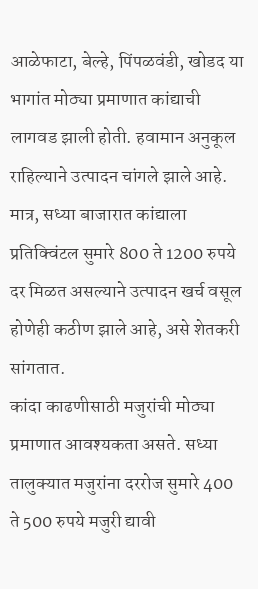आळेफाटा, बेल्हे, पिंपळवंडी, खोडद या भागांत मोठ्या प्रमाणात कांद्याची लागवड झाली होती. हवामान अनुकूल राहिल्याने उत्पादन चांगले झाले आहे. मात्र, सध्या बाजारात कांद्याला प्रतिक्विंटल सुमारे 800 ते 1200 रुपये दर मिळत असल्याने उत्पादन खर्च वसूल होणेही कठीण झाले आहे, असे शेतकरी सांगतात.
कांदा काढणीसाठी मजुरांची मोठ्या प्रमाणात आवश्यकता असते. सध्या तालुक्यात मजुरांना दररोज सुमारे 400 ते 500 रुपये मजुरी द्यावी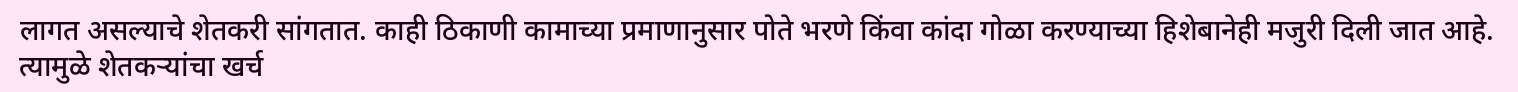लागत असल्याचे शेतकरी सांगतात. काही ठिकाणी कामाच्या प्रमाणानुसार पोते भरणे किंवा कांदा गोळा करण्याच्या हिशेबानेही मजुरी दिली जात आहे. त्यामुळे शेतकऱ्यांचा खर्च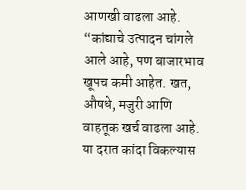आणखी वाढला आहे.
“कांद्याचे उत्पादन चांगले आले आहे, पण बाजारभाव खूपच कमी आहेत. खत, औषधे, मजुरी आणि वाहतूक खर्च वाढला आहे. या दरात कांदा विकल्यास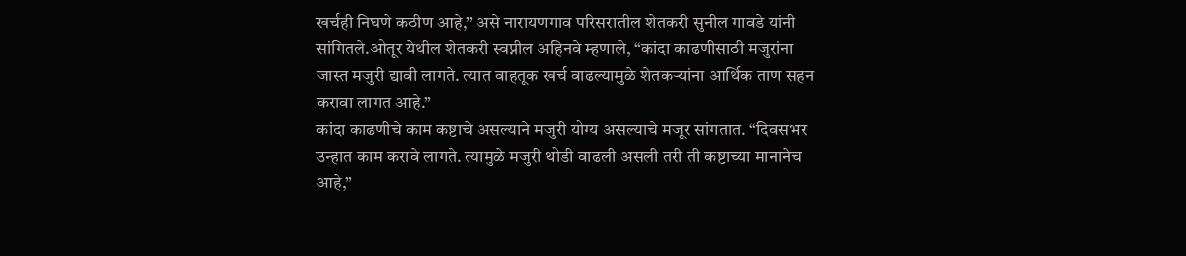खर्चही निघणे कठीण आहे,” असे नारायणगाव परिसरातील शेतकरी सुनील गावडे यांनी सांगितले.ओतूर येथील शेतकरी स्वप्नील अहिनवे म्हणाले, “कांदा काढणीसाठी मजुरांना जास्त मजुरी द्यावी लागते. त्यात वाहतूक खर्च वाढल्यामुळे शेतकऱ्यांना आर्थिक ताण सहन करावा लागत आहे.”
कांदा काढणीचे काम कष्टाचे असल्याने मजुरी योग्य असल्याचे मजूर सांगतात. “दिवसभर उन्हात काम करावे लागते. त्यामुळे मजुरी थोडी वाढली असली तरी ती कष्टाच्या मानानेच आहे,”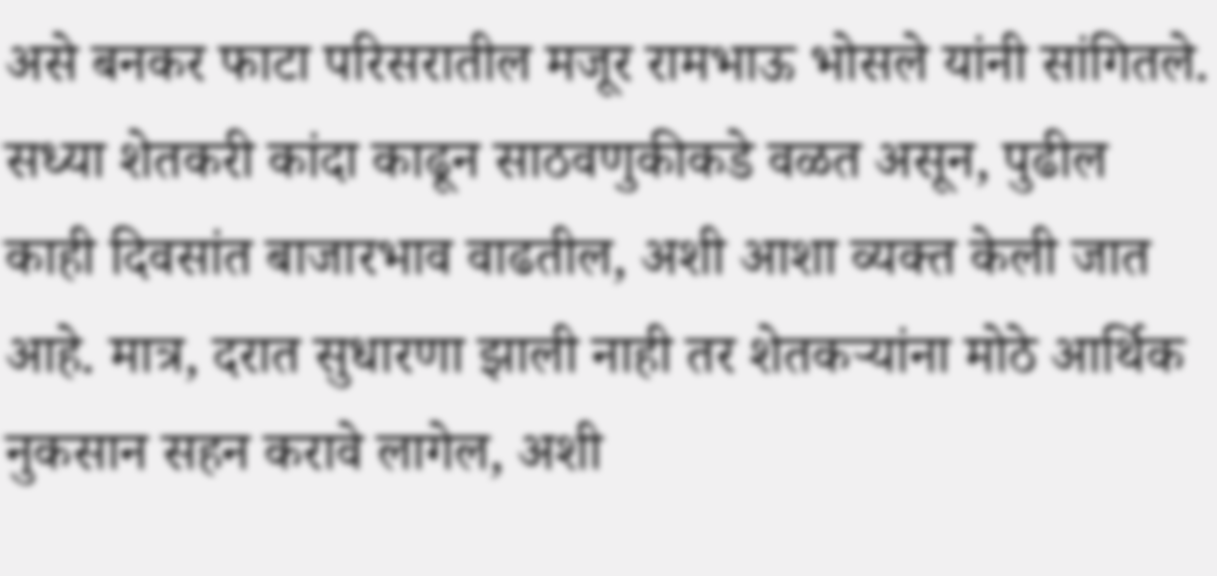असे बनकर फाटा परिसरातील मजूर रामभाऊ भोसले यांनी सांगितले.
सध्या शेतकरी कांदा काढून साठवणुकीकडे वळत असून, पुढील काही दिवसांत बाजारभाव वाढतील, अशी आशा व्यक्त केली जात आहे. मात्र, दरात सुधारणा झाली नाही तर शेतकऱ्यांना मोठे आर्थिक नुकसान सहन करावे लागेल, अशी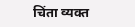चिंता व्यक्त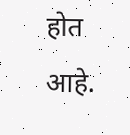होत आहे.